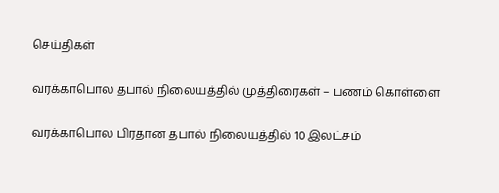செய்திகள்

வரக்காபொல தபால் நிலையத்தில் முத்திரைகள் – பணம் கொள்ளை

வரக்காபொல பிரதான தபால் நிலையத்தில் 10 இலட்சம்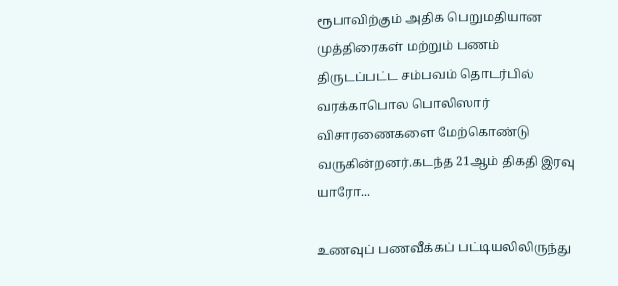ரூபாவிற்கும் அதிக பெறுமதியான முத்திரைகள் மற்றும் பணம் திருடப்பட்ட சம்பவம் தொடர்பில் வரக்காபொல பொலிஸார் விசாரணைகளை மேற்கொண்டு வருகின்றனர்.கடந்த 21ஆம் திகதி இரவு யாரோ...

உணவுப் பணவீக்கப் பட்டியலிலிருந்து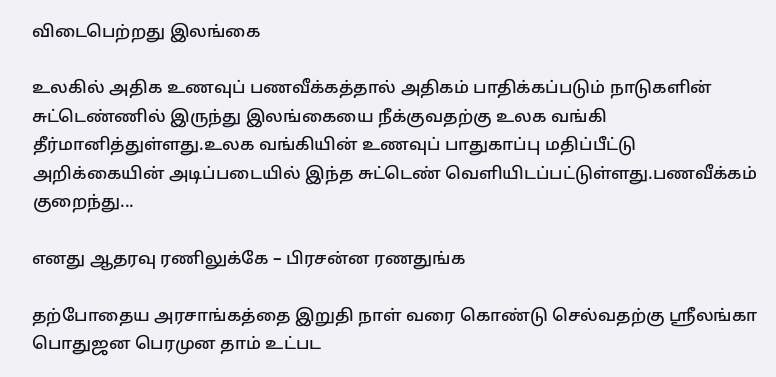விடைபெற்றது இலங்கை

உலகில் அதிக உணவுப் பணவீக்கத்தால் அதிகம் பாதிக்கப்படும் நாடுகளின் சுட்டெண்ணில் இருந்து இலங்கையை நீக்குவதற்கு உலக வங்கி தீர்மானித்துள்ளது.உலக வங்கியின் உணவுப் பாதுகாப்பு மதிப்பீட்டு அறிக்கையின் அடிப்படையில் இந்த சுட்டெண் வெளியிடப்பட்டுள்ளது.பணவீக்கம் குறைந்து...

எனது ஆதரவு ரணிலுக்கே – பிரசன்ன ரணதுங்க

தற்போதைய அரசாங்கத்தை இறுதி நாள் வரை கொண்டு செல்வதற்கு ஸ்ரீலங்கா பொதுஜன பெரமுன தாம் உட்பட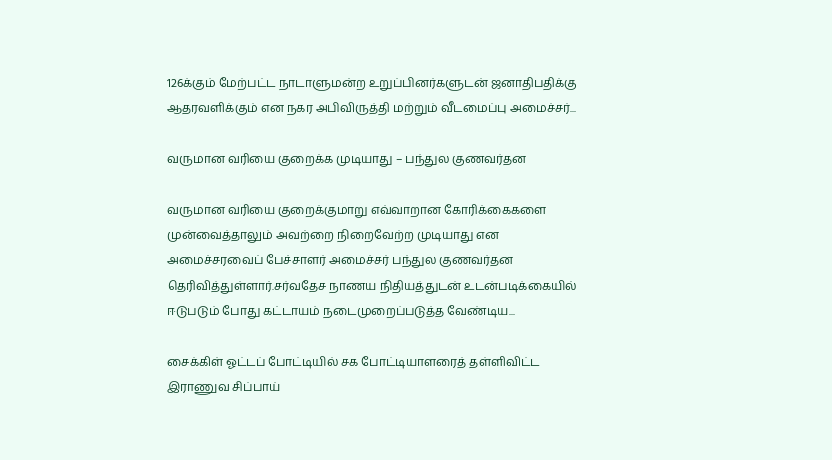126க்கும் மேற்பட்ட நாடாளுமன்ற உறுப்பினர்களுடன் ஜனாதிபதிக்கு ஆதரவளிக்கும் என நகர அபிவிருத்தி மற்றும் வீடமைப்பு அமைச்சர்...

வருமான வரியை குறைக்க முடியாது – பந்துல குணவர்தன

வருமான வரியை குறைக்குமாறு எவ்வாறான கோரிக்கைகளை முன்வைத்தாலும் அவற்றை நிறைவேற்ற முடியாது என அமைச்சரவைப் பேச்சாளர் அமைச்சர் பந்துல குணவர்தன தெரிவித்துள்ளார்.சர்வதேச நாணய நிதியத்துடன் உடன்படிக்கையில் ஈடுபடும் போது கட்டாயம் நடைமுறைப்படுத்த வேண்டிய...

சைக்கிள் ஓட்டப் போட்டியில் சக போட்டியாளரைத் தள்ளிவிட்ட இராணுவ சிப்பாய்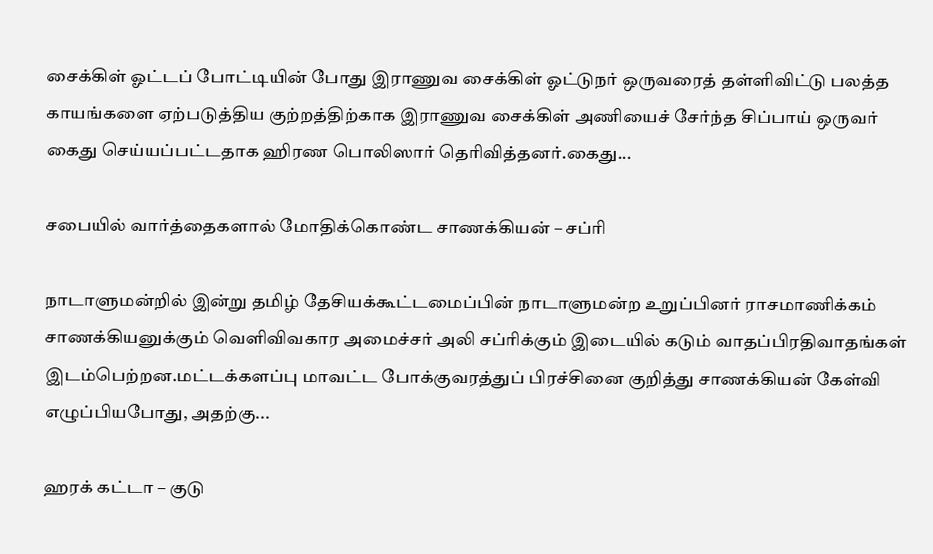சைக்கிள் ஓட்டப் போட்டியின் போது இராணுவ சைக்கிள் ஓட்டுநர் ஒருவரைத் தள்ளிவிட்டு பலத்த காயங்களை ஏற்படுத்திய குற்றத்திற்காக இராணுவ சைக்கிள் அணியைச் சேர்ந்த சிப்பாய் ஒருவர் கைது செய்யப்பட்டதாக ஹிரண பொலிஸார் தெரிவித்தனர்.கைது...

சபையில் வார்த்தைகளால் மோதிக்கொண்ட சாணக்கியன் – சப்ரி

நாடாளுமன்றில் இன்று தமிழ் தேசியக்கூட்டமைப்பின் நாடாளுமன்ற உறுப்பினர் ராசமாணிக்கம் சாணக்கியனுக்கும் வெளிவிவகார அமைச்சர் அலி சப்ரிக்கும் இடையில் கடும் வாதப்பிரதிவாதங்கள் இடம்பெற்றன.மட்டக்களப்பு மாவட்ட போக்குவரத்துப் பிரச்சினை குறித்து சாணக்கியன் கேள்வி எழுப்பியபோது, அதற்கு...

ஹரக் கட்டா – குடு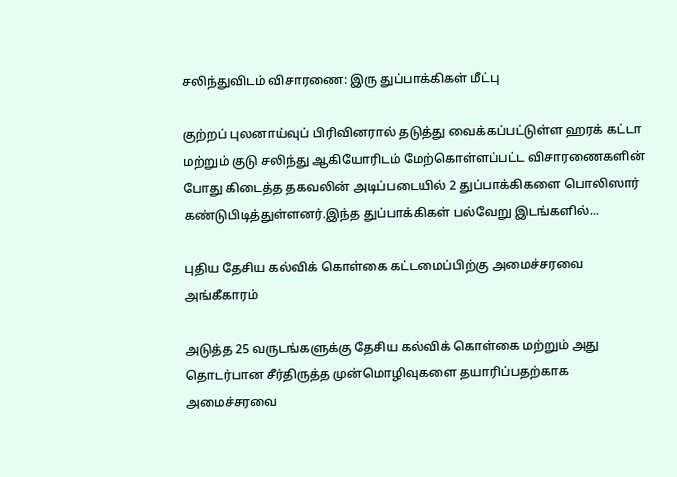சலிந்துவிடம் விசாரணை: இரு துப்பாக்கிகள் மீட்பு

குற்றப் புலனாய்வுப் பிரிவினரால் தடுத்து வைக்கப்பட்டுள்ள ஹரக் கட்டா மற்றும் குடு சலிந்து ஆகியோரிடம் மேற்கொள்ளப்பட்ட விசாரணைகளின் போது கிடைத்த தகவலின் அடிப்படையில் 2 துப்பாக்கிகளை பொலிஸார் கண்டுபிடித்துள்ளனர்.இந்த துப்பாக்கிகள் பல்வேறு இடங்களில்...

புதிய தேசிய கல்விக் கொள்கை கட்டமைப்பிற்கு அமைச்சரவை அங்கீகாரம்

அடுத்த 25 வருடங்களுக்கு தேசிய கல்விக் கொள்கை மற்றும் அது தொடர்பான சீர்திருத்த முன்மொழிவுகளை தயாரிப்பதற்காக அமைச்சரவை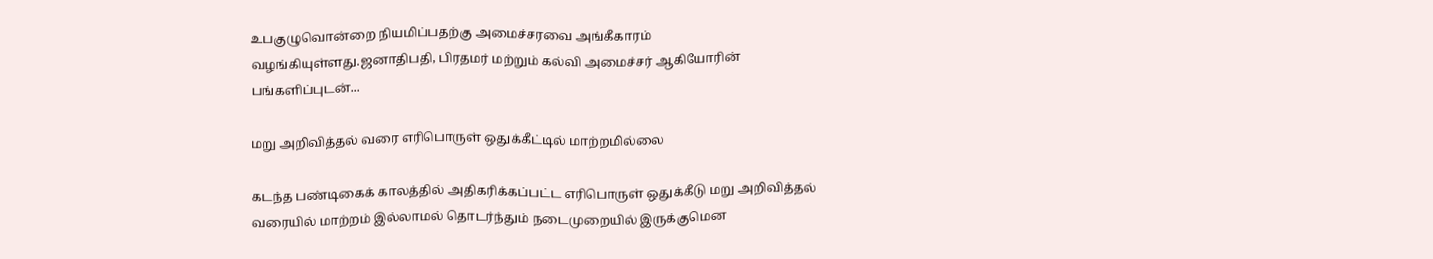உபகுழுவொன்றை நியமிப்பதற்கு அமைச்சரவை அங்கீகாரம் வழங்கியுள்ளது.ஜனாதிபதி, பிரதமர் மற்றும் கல்வி அமைச்சர் ஆகியோரின் பங்களிப்புடன்...

மறு அறிவித்தல் வரை எரிபொருள் ஒதுக்கீட்டில் மாற்றமில்லை

கடந்த பண்டிகைக் காலத்தில் அதிகரிக்கப்பட்ட எரிபொருள் ஒதுக்கீடு மறு அறிவித்தல் வரையில் மாற்றம் இல்லாமல் தொடர்ந்தும் நடைமுறையில் இருக்குமென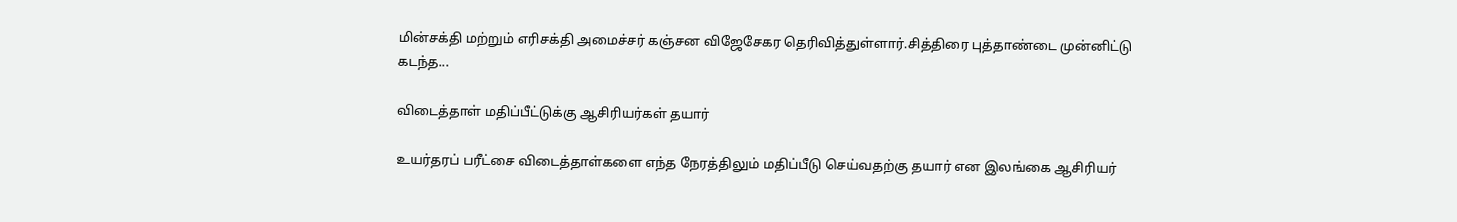மின்சக்தி மற்றும் எரிசக்தி அமைச்சர் கஞ்சன விஜேசேகர தெரிவித்துள்ளார்.சித்திரை புத்தாண்டை முன்னிட்டு கடந்த...

விடைத்தாள் மதிப்பீட்டுக்கு ஆசிரியர்கள் தயார்

உயர்தரப் பரீட்சை விடைத்தாள்களை எந்த நேரத்திலும் மதிப்பீடு செய்வதற்கு தயார் என இலங்கை ஆசிரியர்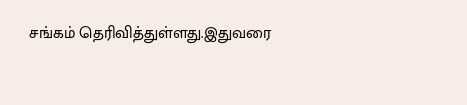சங்கம் தெரிவித்துள்ளது.இதுவரை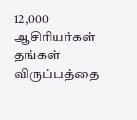12,000 ஆசிரியர்கள் தங்கள் விருப்பத்தை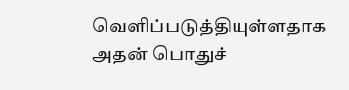வெளிப்படுத்தியுள்ளதாக அதன் பொதுச்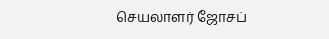செயலாளர் ஜோசப்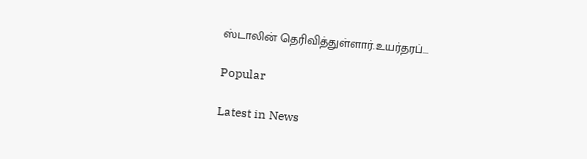ஸ்டாலின் தெரிவித்துள்ளார்.உயர்தரப்...

Popular

Latest in News